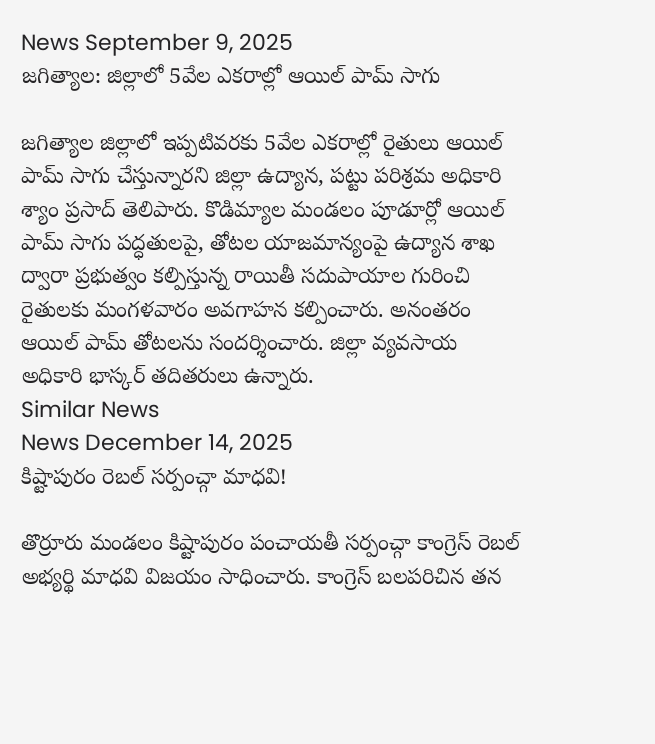News September 9, 2025
జగిత్యాల: జిల్లాలో 5వేల ఎకరాల్లో ఆయిల్ పామ్ సాగు

జగిత్యాల జిల్లాలో ఇప్పటివరకు 5వేల ఎకరాల్లో రైతులు ఆయిల్ పామ్ సాగు చేస్తున్నారని జిల్లా ఉద్యాన, పట్టు పరిశ్రమ అధికారి శ్యాం ప్రసాద్ తెలిపారు. కొడిమ్యాల మండలం పూడూర్లో ఆయిల్ పామ్ సాగు పద్ధతులపై, తోటల యాజమాన్యంపై ఉద్యాన శాఖ ద్వారా ప్రభుత్వం కల్పిస్తున్న రాయితీ సదుపాయాల గురించి రైతులకు మంగళవారం అవగాహన కల్పించారు. అనంతరం ఆయిల్ పామ్ తోటలను సందర్శించారు. జిల్లా వ్యవసాయ అధికారి భాస్కర్ తదితరులు ఉన్నారు.
Similar News
News December 14, 2025
కిష్టాపురం రెబల్ సర్పంచ్గా మాధవి!

తొర్రూరు మండలం కిష్టాపురం పంచాయతీ సర్పంచ్గా కాంగ్రెస్ రెబల్ అభ్యర్థి మాధవి విజయం సాధించారు. కాంగ్రెస్ బలపరిచిన తన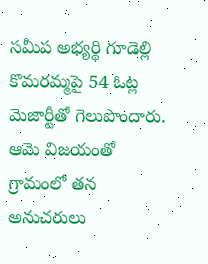సమీప అభ్యర్థి గూడెల్లి కొమరమ్మపై 54 ఓట్ల మెజార్టీతో గెలుపొందారు. ఆమె విజయంతో గ్రామంలో తన అనుచరులు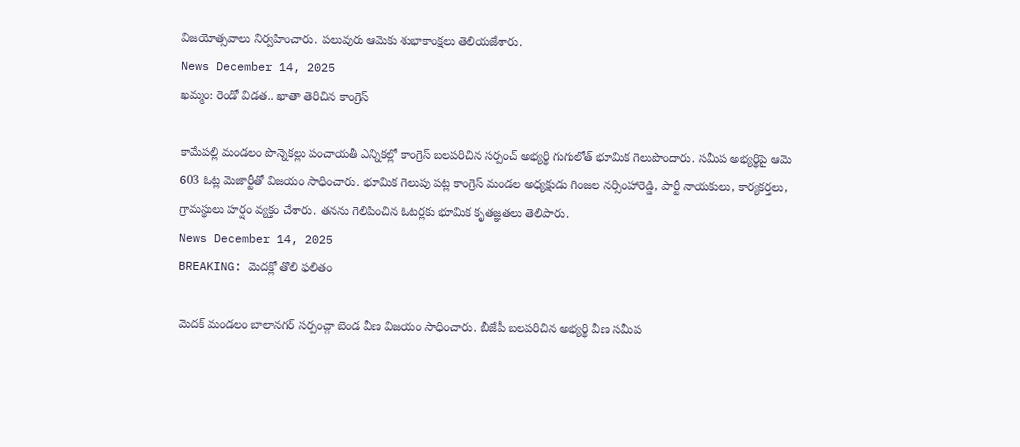విజయోత్సవాలు నిర్వహించారు. పలువురు ఆమెకు శుభాకాంక్షలు తెలియజేశారు.
News December 14, 2025
ఖమ్మం: రెండో విడత.. ఖాతా తెరిచిన కాంగ్రెస్

కామేపల్లి మండలం పొన్నెకల్లు పంచాయతీ ఎన్నికల్లో కాంగ్రెస్ బలపరిచిన సర్పంచ్ అభ్యర్థి గుగులోత్ భూమిక గెలుపొందారు. సమీప అభ్యర్థిపై ఆమె 603 ఓట్ల మెజార్టీతో విజయం సాధించారు. భూమిక గెలుపు పట్ల కాంగ్రెస్ మండల అధ్యక్షుడు గింజల నర్సింహారెడ్డి, పార్టీ నాయకులు, కార్యకర్తలు, గ్రామస్థులు హర్షం వ్యక్తం చేశారు. తనను గెలిపించిన ఓటర్లకు భూమిక కృతజ్ఞతలు తెలిపారు.
News December 14, 2025
BREAKING: మెదక్లో తొలి ఫలితం

మెదక్ మండలం బాలానగర్ సర్పంచ్గా బెండ వీణ విజయం సాధించారు. బీజేపీ బలపరిచిన అభ్యర్థి వీణ సమీప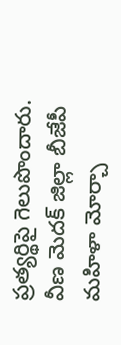ప్రత్యర్థిపై గెలుపొందారు. వీణ మెదక్ జిల్లా బీజేపీ మహిళా మోర్చా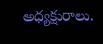అధ్యక్షురాలు.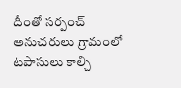దీంతో సర్పంచ్ అనుచరులు గ్రామంలో టపాసులు కాల్చి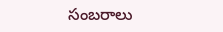సంబరాలు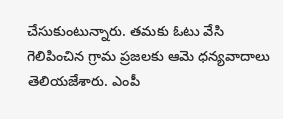చేసుకుంటున్నారు. తమకు ఓటు వేసి గెలిపించిన గ్రామ ప్రజలకు ఆమె ధన్యవాదాలు తెలియజేశారు. ఎంపీ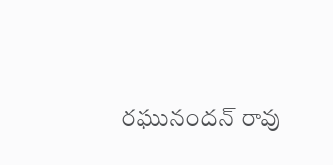రఘునందన్ రావు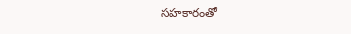సహకారంతో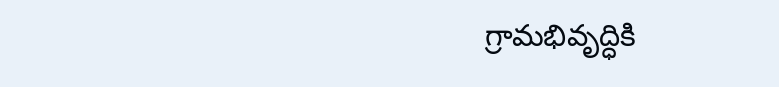గ్రామభివృద్ధికి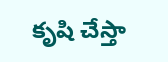కృషి చేస్తా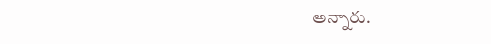అన్నారు.